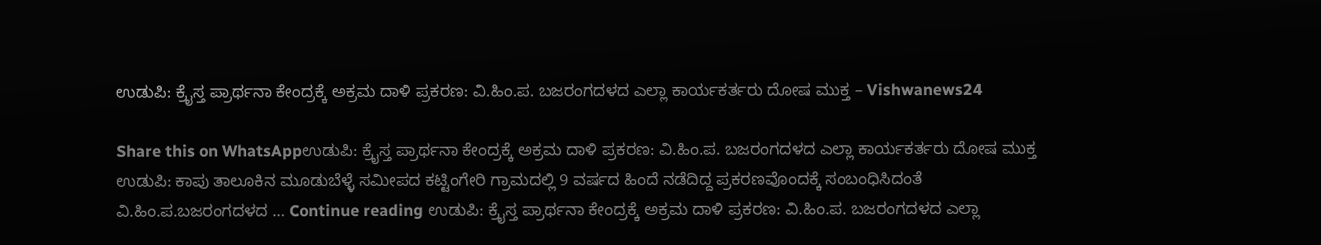ಉಡುಪಿ: ಕ್ರೈಸ್ತ ಪ್ರಾರ್ಥನಾ ಕೇಂದ್ರಕ್ಕೆ ಅಕ್ರಮ ದಾಳಿ ಪ್ರಕರಣ: ವಿ.ಹಿಂ.ಪ. ಬಜರಂಗದಳದ ಎಲ್ಲಾ ಕಾರ್ಯಕರ್ತರು ದೋಷ ಮುಕ್ತ – Vishwanews24

Share this on WhatsAppಉಡುಪಿ: ಕ್ರೈಸ್ತ ಪ್ರಾರ್ಥನಾ ಕೇಂದ್ರಕ್ಕೆ ಅಕ್ರಮ ದಾಳಿ ಪ್ರಕರಣ: ವಿ.ಹಿಂ.ಪ. ಬಜರಂಗದಳದ ಎಲ್ಲಾ ಕಾರ್ಯಕರ್ತರು ದೋಷ ಮುಕ್ತ ಉಡುಪಿ: ಕಾಪು ತಾಲೂಕಿನ ಮೂಡುಬೆಳ್ಳೆ ಸಮೀಪದ ಕಟ್ಟಿಂಗೇರಿ ಗ್ರಾಮದಲ್ಲಿ 9 ವರ್ಷದ ಹಿಂದೆ ನಡೆದಿದ್ದ ಪ್ರಕರಣವೊಂದಕ್ಕೆ ಸಂಬಂಧಿಸಿದಂತೆ ವಿ.ಹಿಂ.ಪ.ಬಜರಂಗದಳದ … Continue reading ಉಡುಪಿ: ಕ್ರೈಸ್ತ ಪ್ರಾರ್ಥನಾ ಕೇಂದ್ರಕ್ಕೆ ಅಕ್ರಮ ದಾಳಿ ಪ್ರಕರಣ: ವಿ.ಹಿಂ.ಪ. ಬಜರಂಗದಳದ ಎಲ್ಲಾ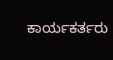ಕಾರ್ಯಕರ್ತರು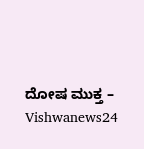ದೋಷ ಮುಕ್ತ – Vishwanews24